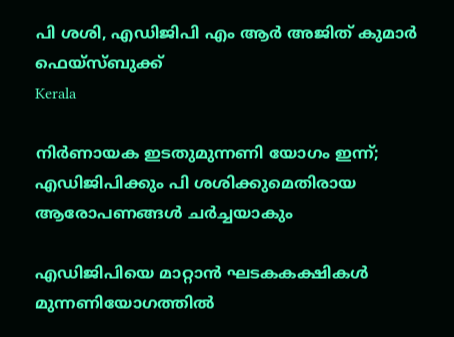പി ശശി, എഡിജിപി എം ആർ അജിത് കുമാർ  ഫെയ്സ്ബുക്ക്
Kerala

നിര്‍ണായക ഇടതുമുന്നണി യോഗം ഇന്ന്; എഡിജിപിക്കും പി ശശിക്കുമെതിരായ ആരോപണങ്ങള്‍ ചര്‍ച്ചയാകും

എഡിജിപിയെ മാറ്റാന്‍ ഘടകകക്ഷികള്‍ മുന്നണിയോഗത്തില്‍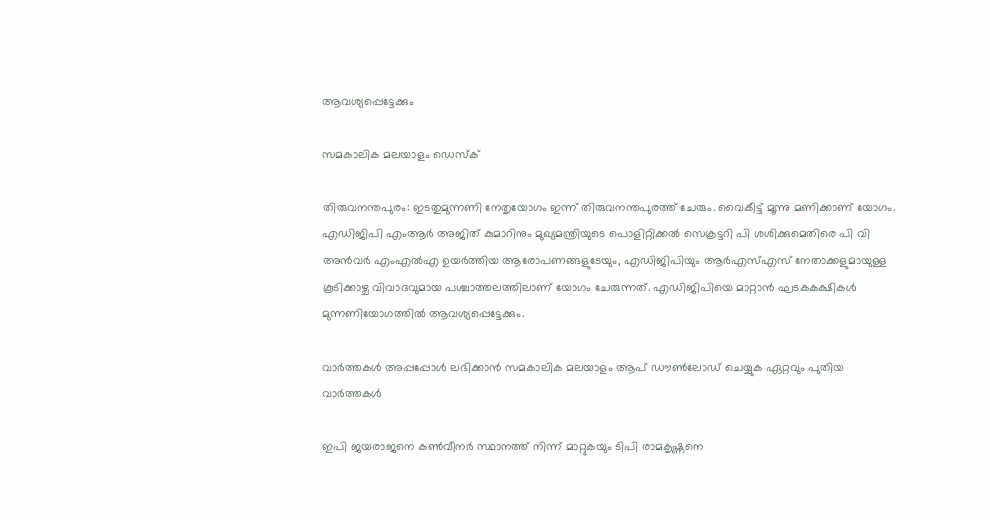ആവശ്യപ്പെട്ടേക്കും

സമകാലിക മലയാളം ഡെസ്ക്

തിരുവനന്തപുരം: ഇടതുമുന്നണി നേതൃയോഗം ഇന്ന് തിരുവനന്തപുരത്ത് ചേരും. വൈകീട്ട് മൂന്നു മണിക്കാണ് യോഗം. എഡിജിപി എംആര്‍ അജിത് കുമാറിനും മുഖ്യമന്ത്രിയുടെ പൊളിറ്റിക്കല്‍ സെക്രട്ടറി പി ശശിക്കുമെതിരെ പി വി അന്‍വര്‍ എംഎല്‍എ ഉയര്‍ത്തിയ ആരോപണങ്ങളുടേയും, എഡിജിപിയും ആര്‍എസ്എസ് നേതാക്കളുമായുള്ള കൂടിക്കാഴ്ച വിവാദവുമായ പശ്ചാത്തലത്തിലാണ് യോഗം ചേരുന്നത്. എഡിജിപിയെ മാറ്റാന്‍ ഘടകകക്ഷികള്‍ മുന്നണിയോഗത്തില്‍ ആവശ്യപ്പെട്ടേക്കും.

വാര്‍ത്തകള്‍ അപ്പപ്പോള്‍ ലഭിക്കാന്‍ സമകാലിക മലയാളം ആപ് ഡൗണ്‍ലോഡ് ചെയ്യുക ഏറ്റവും പുതിയ വാര്‍ത്തകള്‍

ഇപി ജയരാജനെ കണ്‍വീനര്‍ സ്ഥാനത്ത് നിന്ന് മാറ്റുകയും ടിപി രാമകൃഷ്ണനെ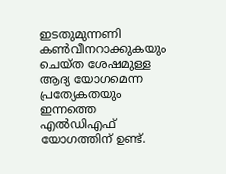ഇടതുമുന്നണി കണ്‍വീനറാക്കുകയും ചെയ്ത ശേഷമുള്ള ആദ്യ യോഗമെന്ന പ്രത്യേകതയും ഇന്നത്തെ എല്‍ഡിഎഫ് യോഗത്തിന് ഉണ്ട്.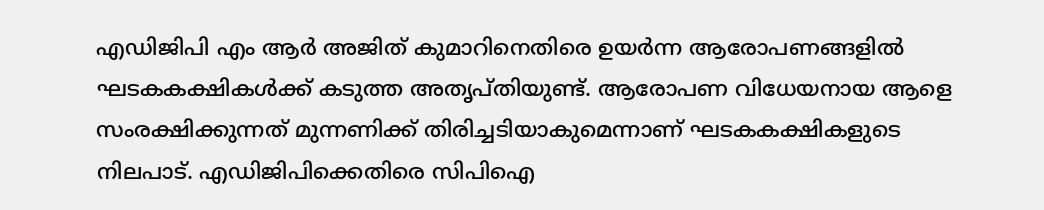എഡിജിപി എം ആര്‍ അജിത് കുമാറിനെതിരെ ഉയര്‍ന്ന ആരോപണങ്ങളില്‍ ഘടകകക്ഷികള്‍ക്ക് കടുത്ത അതൃപ്തിയുണ്ട്. ആരോപണ വിധേയനായ ആളെ സംരക്ഷിക്കുന്നത് മുന്നണിക്ക് തിരിച്ചടിയാകുമെന്നാണ് ഘടകകക്ഷികളുടെ നിലപാട്. എഡിജിപിക്കെതിരെ സിപിഐ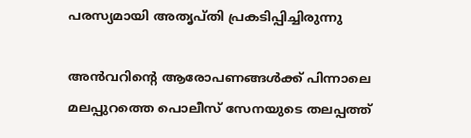പരസ്യമായി അതൃപ്തി പ്രകടിപ്പിച്ചിരുന്നു

അന്‍വറിന്റെ ആരോപണങ്ങള്‍ക്ക് പിന്നാലെ മലപ്പുറത്തെ പൊലീസ് സേനയുടെ തലപ്പത്ത്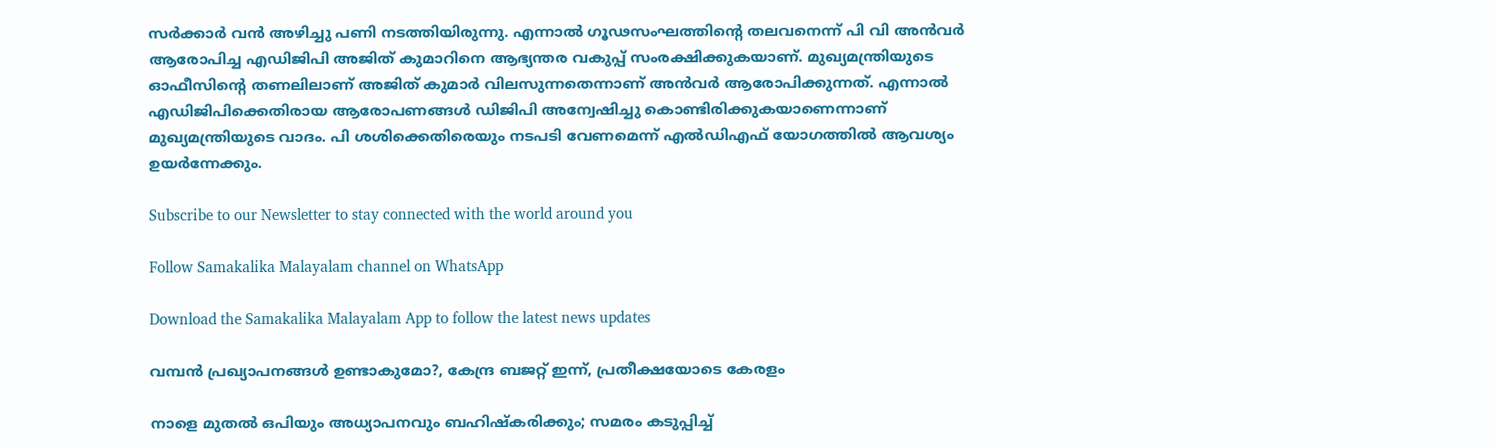സര്‍ക്കാര്‍ വന്‍ അഴിച്ചു പണി നടത്തിയിരുന്നു. എന്നാല്‍ ഗൂഢസംഘത്തിന്റെ തലവനെന്ന് പി വി അന്‍വര്‍ ആരോപിച്ച എഡിജിപി അജിത് കുമാറിനെ ആഭ്യന്തര വകുപ്പ് സംരക്ഷിക്കുകയാണ്. മുഖ്യമന്ത്രിയുടെ ഓഫീസിന്റെ തണലിലാണ് അജിത് കുമാര്‍ വിലസുന്നതെന്നാണ് അന്‍വര്‍ ആരോപിക്കുന്നത്. എന്നാല്‍ എഡിജിപിക്കെതിരായ ആരോപണങ്ങള്‍ ഡിജിപി അന്വേഷിച്ചു കൊണ്ടിരിക്കുകയാണെന്നാണ് മുഖ്യമന്ത്രിയുടെ വാദം. പി ശശിക്കെതിരെയും നടപടി വേണമെന്ന് എല്‍ഡിഎഫ് യോഗത്തില്‍ ആവശ്യം ഉയര്‍ന്നേക്കും.

Subscribe to our Newsletter to stay connected with the world around you

Follow Samakalika Malayalam channel on WhatsApp

Download the Samakalika Malayalam App to follow the latest news updates

വമ്പൻ പ്രഖ്യാപനങ്ങൾ ഉണ്ടാകുമോ?, കേന്ദ്ര ബജറ്റ് ഇന്ന്, പ്രതീക്ഷയോടെ കേരളം

നാളെ മുതൽ ഒപിയും അധ്യാപനവും ബഹിഷ്കരിക്കും; സമരം കടുപ്പിച്ച്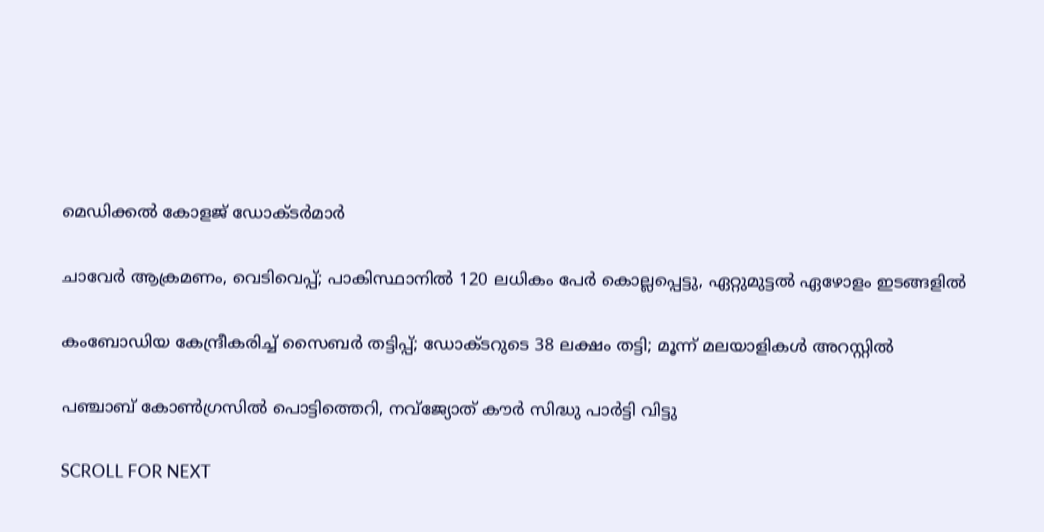മെഡിക്കൽ കോളജ് ഡോക്ടർമാർ

ചാവേര്‍ ആക്രമണം, വെടിവെപ്പ്; പാകിസ്ഥാനില്‍ 120 ലധികം പേര്‍ കൊല്ലപ്പെട്ടു, ഏറ്റുമുട്ടല്‍ ഏഴോളം ഇടങ്ങളില്‍

കംബോഡിയ കേന്ദ്രീകരിച്ച് സൈബർ തട്ടിപ്പ്; ഡോക്ടറുടെ 38 ലക്ഷം തട്ടി; മൂന്ന് മലയാളികൾ അറസ്റ്റിൽ

പഞ്ചാബ് കോണ്‍ഗ്രസില്‍ പൊട്ടിത്തെറി, നവ്ജ്യോത് കൗര്‍ സിദ്ധു പാര്‍ട്ടി വിട്ടു

SCROLL FOR NEXT